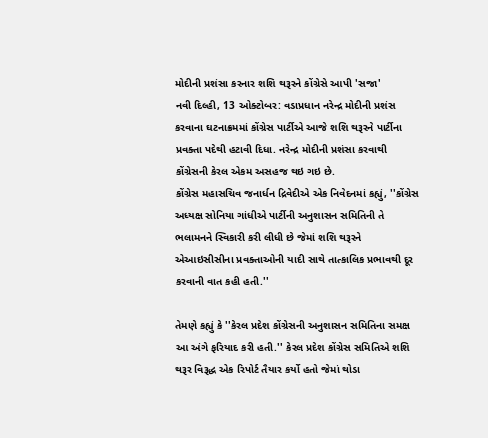મોદીની પ્રશંસા કરનાર શશિ થરૂરને કોંગ્રેસે આપી 'સજા'
નવી દિલ્હી, 13 ઓક્ટોબર: વડાપ્રધાન નરેન્દ્ર મોદીની પ્રશંસ કરવાના ઘટનાક્રમમાં કોંગ્રેસ પાર્ટીએ આજે શશિ થરૂરને પાર્ટીના પ્રવક્તા પદેથી હટાવી દિધા. નરેન્દ્ર મોદીની પ્રશંસા કરવાથી કોંગ્રેસની કેરલ એકમ અસહજ થઇ ગઇ છે.
કોંગ્રેસ મહાસચિવ જનાર્ધન દ્રિવેદીએ એક નિવેદનમાં કહ્યું, ''કોંગ્રેસ અધ્યક્ષ સોનિયા ગાંધીએ પાર્ટીની અનુશાસન સમિતિની તે ભલામનને સ્વિકારી કરી લીધી છે જેમાં શશિ થરૂરને એઆઇસીસીના પ્રવક્તાઓની યાદી સાથે તાત્કાલિક પ્રભાવથી દૂર કરવાની વાત કહી હતી.''

તેમણે કહ્યું કે ''કેરલ પ્રદેશ કોંગ્રેસની અનુશાસન સમિતિના સમક્ષ આ અંગે ફરિયાદ કરી હતી.'' કેરલ પ્રદેશ કોંગ્રેસ સમિતિએ શશિ થરૂર વિરૂદ્ધ એક રિપોર્ટ તૈયાર કર્યો હતો જેમાં થોડા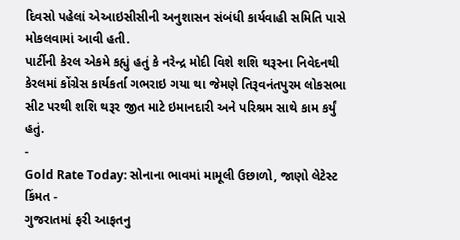દિવસો પહેલાં એઆઇસીસીની અનુશાસન સંબંધી કાર્યવાહી સમિતિ પાસે મોકલવામાં આવી હતી.
પાર્ટીની કેરલ એકમે કહ્યું હતું કે નરેન્દ્ર મોદી વિશે શશિ થરૂરના નિવેદનથી કેરલમાં કોંગ્રેસ કાર્યકર્તા ગભરાઇ ગયા થા જેમણે તિરૂવનંતપુરમ લોકસભા સીટ પરથી શશિ થરૂર જીત માટે ઇમાનદારી અને પરિશ્રમ સાથે કામ કર્યું હતું.
-
Gold Rate Today: સોનાના ભાવમાં મામૂલી ઉછાળો, જાણો લેટેસ્ટ કિંમત -
ગુજરાતમાં ફરી આફતનુ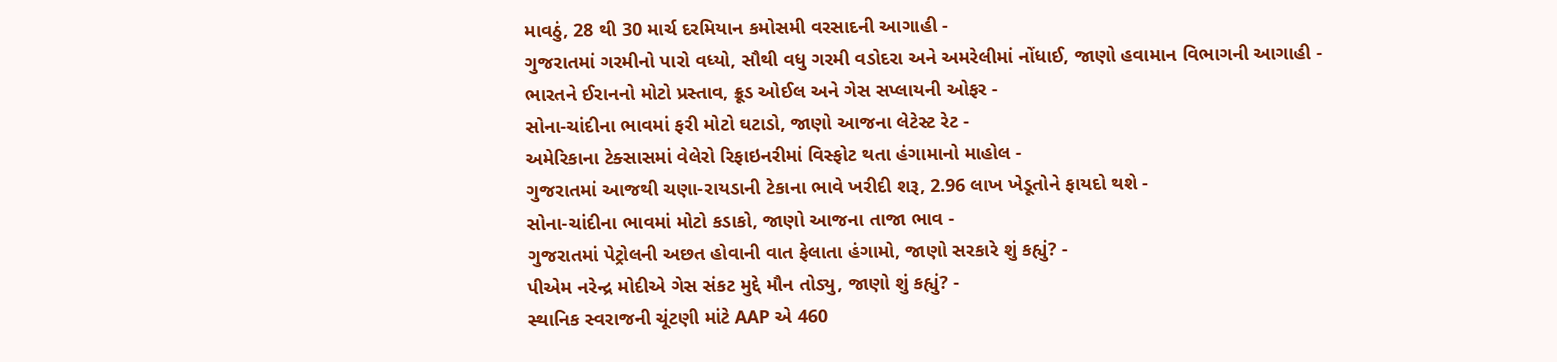માવઠું, 28 થી 30 માર્ચ દરમિયાન કમોસમી વરસાદની આગાહી -
ગુજરાતમાં ગરમીનો પારો વધ્યો, સૌથી વધુ ગરમી વડોદરા અને અમરેલીમાં નોંધાઈ, જાણો હવામાન વિભાગની આગાહી -
ભારતને ઈરાનનો મોટો પ્રસ્તાવ, ક્રૂડ ઓઈલ અને ગેસ સપ્લાયની ઓફર -
સોના-ચાંદીના ભાવમાં ફરી મોટો ઘટાડો, જાણો આજના લેટેસ્ટ રેટ -
અમેરિકાના ટેક્સાસમાં વેલેરો રિફાઇનરીમાં વિસ્ફોટ થતા હંગામાનો માહોલ -
ગુજરાતમાં આજથી ચણા-રાયડાની ટેકાના ભાવે ખરીદી શરૂ, 2.96 લાખ ખેડૂતોને ફાયદો થશે -
સોના-ચાંદીના ભાવમાં મોટો કડાકો, જાણો આજના તાજા ભાવ -
ગુજરાતમાં પેટ્રોલની અછત હોવાની વાત ફેલાતા હંગામો, જાણો સરકારે શું કહ્યું? -
પીએમ નરેન્દ્ર મોદીએ ગેસ સંકટ મુદ્દે મૌન તોડ્યુ, જાણો શું કહ્યું? -
સ્થાનિક સ્વરાજની ચૂંટણી માંટે AAP એ 460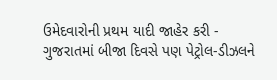ઉમેદવારોની પ્રથમ યાદી જાહેર કરી -
ગુજરાતમાં બીજા દિવસે પણ પેટ્રોલ-ડીઝલને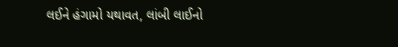લઈને હંગામો યથાવત, લાંબી લાઈનો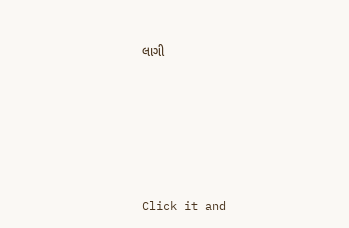લાગી










Click it and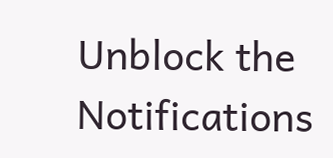Unblock the Notifications